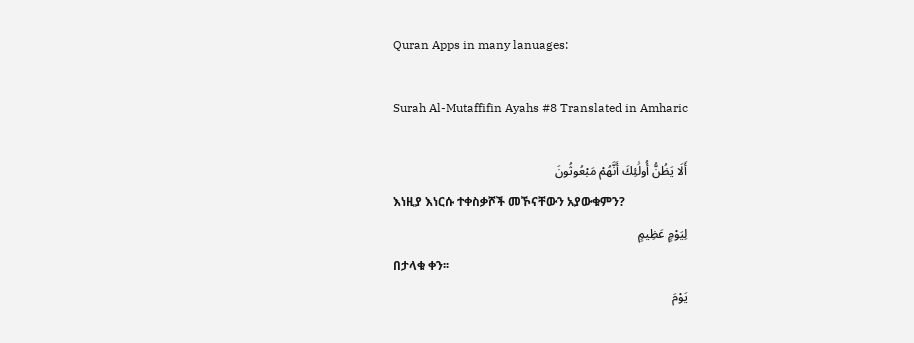Quran Apps in many lanuages:

Surah Al-Mutaffifin Ayahs #8 Translated in Amharic

أَلَا يَظُنُّ أُولَٰئِكَ أَنَّهُمْ مَبْعُوثُونَ
እነዚያ እነርሱ ተቀስቃሾች መኾናቸውን አያውቁምን?
لِيَوْمٍ عَظِيمٍ
በታላቁ ቀን፡፡
يَوْمَ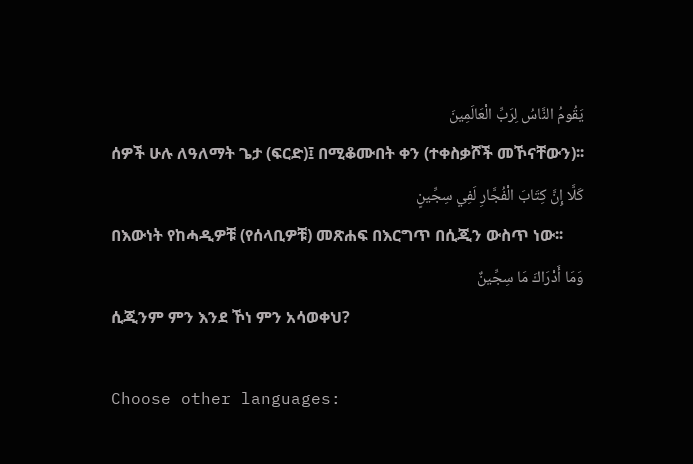يَقُومُ النَّاسُ لِرَبِّ الْعَالَمِينَ
ሰዎች ሁሉ ለዓለማት ጌታ (ፍርድ)፤ በሚቆሙበት ቀን (ተቀስቃሾች መኾናቸውን)፡፡
كَلَّا إِنَّ كِتَابَ الْفُجَّارِ لَفِي سِجِّينٍ
በእውነት የከሓዲዎቹ (የሰላቢዎቹ) መጽሐፍ በእርግጥ በሲጂን ውስጥ ነው፡፡
وَمَا أَدْرَاكَ مَا سِجِّينٌ
ሲጂንም ምን እንደ ኾነ ምን አሳወቀህ?

Choose other languages: